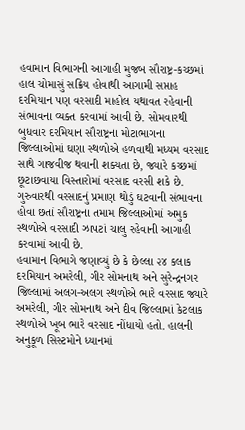હવામાન વિભાગની આગાહી મુજબ સૌરાષ્ટ્ર-કચ્છમાં હાલ ચોમાસું સક્રિય હોવાથી આગામી સપ્તાહ દરમિયાન પણ વરસાદી માહોલ યથાવત રહેવાની સંભાવના વ્યક્ત કરવામાં આવી છે. સોમવારથી બુધવાર દરમિયાન સૌરાષ્ટ્રના મોટાભાગના જિલ્લાઓમાં ઘણા સ્થળોએ હળવાથી મધ્યમ વરસાદ સાથે ગાજવીજ થવાની શક્યતા છે, જ્યારે કચ્છમાં છૂટાછવાયા વિસ્તારોમાં વરસાદ વરસી શકે છે. ગુરુવારથી વરસાદનું પ્રમાણ થોડું ઘટવાની સંભાવના હોવા છતાં સૌરાષ્ટ્રના તમામ જિલ્લાઓમાં અમુક સ્થળોએ વરસાદી ઝાપટાં ચાલુ રહેવાની આગાહી કરવામાં આવી છે.
હવામાન વિભાગે જણાવ્યું છે કે છેલ્લા ૨૪ કલાક દરમિયાન અમરેલી, ગીર સોમનાથ અને સુરેન્દ્રનગર જિલ્લામાં અલગ-અલગ સ્થળોએ ભારે વરસાદ જ્યારે અમરેલી, ગીર સોમનાથ અને દીવ જિલ્લામાં કેટલાક સ્થળોએ ખૂબ ભારે વરસાદ નોંધાયો હતો. હાલની અનુકૂળ સિસ્ટમોને ધ્યાનમાં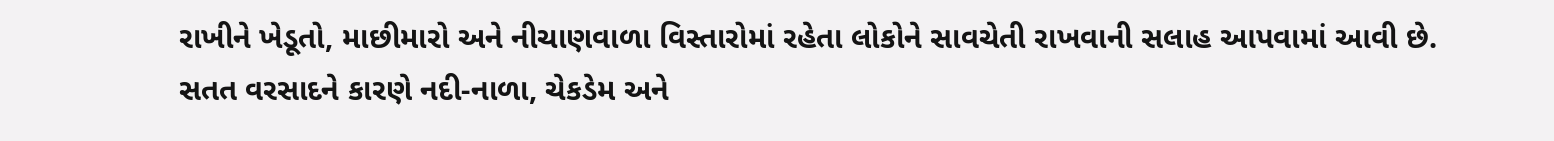રાખીને ખેડૂતો, માછીમારો અને નીચાણવાળા વિસ્તારોમાં રહેતા લોકોને સાવચેતી રાખવાની સલાહ આપવામાં આવી છે. સતત વરસાદને કારણે નદી-નાળા, ચેકડેમ અને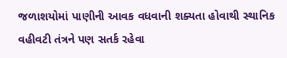જળાશયોમાં પાણીની આવક વધવાની શક્યતા હોવાથી સ્થાનિક વહીવટી તંત્રને પણ સતર્ક રહેવા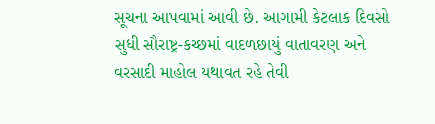સૂચના આપવામાં આવી છે. આગામી કેટલાક દિવસો સુધી સૌરાષ્ટ્ર-કચ્છમાં વાદળછાયું વાતાવરણ અને વરસાદી માહોલ યથાવત રહે તેવી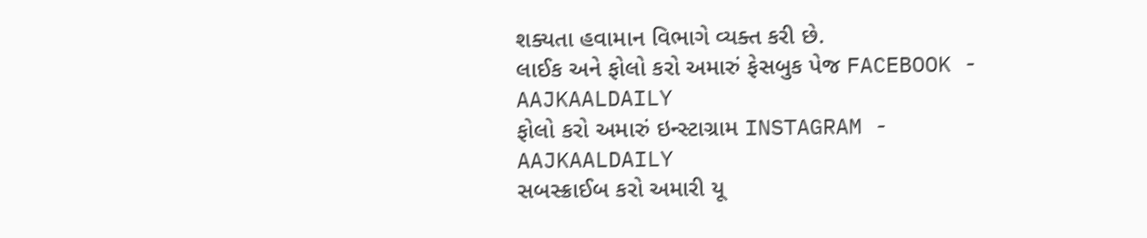શક્યતા હવામાન વિભાગે વ્યક્ત કરી છે.
લાઈક અને ફોલો કરો અમારું ફેસબુક પેજ FACEBOOK - AAJKAALDAILY
ફોલો કરો અમારું ઇન્સ્ટાગ્રામ INSTAGRAM - AAJKAALDAILY
સબસ્ક્રાઈબ કરો અમારી યૂ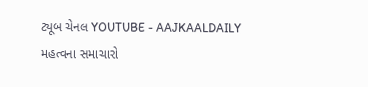ટ્યૂબ ચેનલ YOUTUBE - AAJKAALDAILY
મહત્વના સમાચારો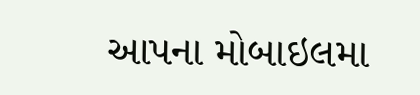આપના મોબાઇલમા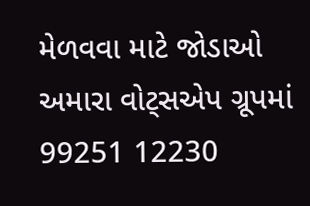મેળવવા માટે જોડાઓ અમારા વોટ્સએપ ગ્રૂપમાં 99251 12230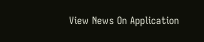View News On Application